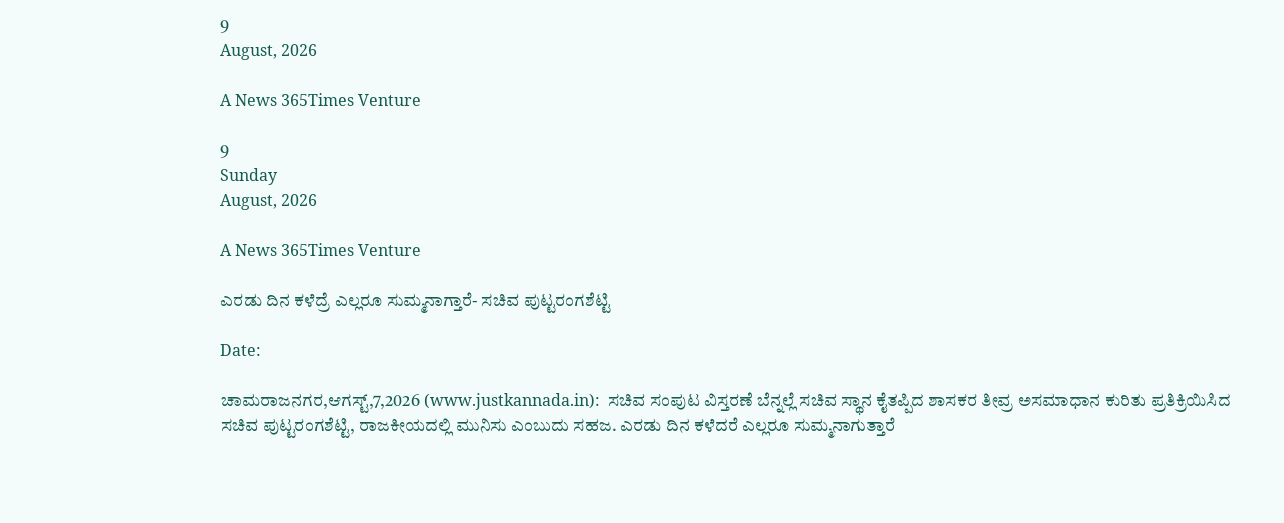9
August, 2026

A News 365Times Venture

9
Sunday
August, 2026

A News 365Times Venture

ಎರಡು ದಿನ ಕಳೆದ್ರೆ ಎಲ್ಲರೂ ಸುಮ್ಮನಾಗ್ತಾರೆ- ಸಚಿವ ಪುಟ್ಟರಂಗಶೆಟ್ಟಿ

Date:

ಚಾಮರಾಜನಗರ,ಆಗಸ್ಟ್,7,2026 (www.justkannada.in):  ಸಚಿವ ಸಂಪುಟ ವಿಸ್ತರಣೆ ಬೆನ್ನಲ್ಲೆ ಸಚಿವ ಸ್ಥಾನ ಕೈತಪ್ಪಿದ ಶಾಸಕರ ತೀವ್ರ ಅಸಮಾಧಾನ ಕುರಿತು ಪ್ರತಿಕ್ರಿಯಿಸಿದ ಸಚಿವ ಪುಟ್ಟರಂಗಶೆಟ್ಟಿ, ರಾಜಕೀಯದಲ್ಲಿ ಮುನಿಸು ಎಂಬುದು ಸಹಜ. ಎರಡು ದಿನ ಕಳೆದರೆ ಎಲ್ಲರೂ ಸುಮ್ಮನಾಗುತ್ತಾರೆ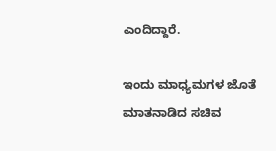ಎಂದಿದ್ದಾರೆ.

ಇಂದು ಮಾಧ್ಯಮಗಳ ಜೊತೆ ಮಾತನಾಡಿದ ಸಚಿವ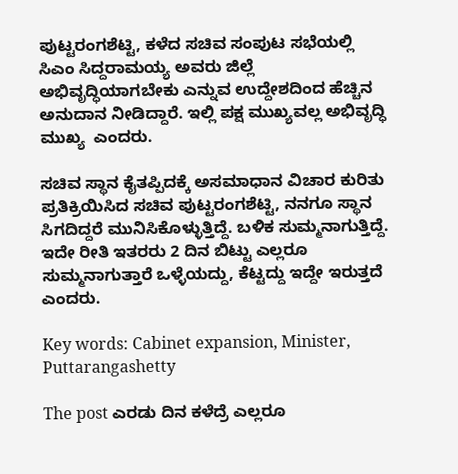ಪುಟ್ಟರಂಗಶೆಟ್ಟಿ, ಕಳೆದ ಸಚಿವ ಸಂಪುಟ ಸಭೆಯಲ್ಲಿ ಸಿಎಂ ಸಿದ್ದರಾಮಯ್ಯ ಅವರು ಜಿಲ್ಲೆ ಅಭಿವೃದ್ಧಿಯಾಗಬೇಕು ಎನ್ನುವ ಉದ್ದೇಶದಿಂದ ಹೆಚ್ಚಿನ ಅನುದಾನ ನೀಡಿದ್ದಾರೆ. ಇಲ್ಲಿ ಪಕ್ಷ ಮುಖ್ಯವಲ್ಲ ಅಭಿವೃದ್ಧಿ ಮುಖ್ಯ  ಎಂದರು.

ಸಚಿವ ಸ್ಥಾನ ಕೈತಪ್ಪಿದಕ್ಕೆ ಅಸಮಾಧಾನ ವಿಚಾರ ಕುರಿತು ಪ್ರತಿಕ್ರಿಯಿಸಿದ ಸಚಿವ ಪುಟ್ಟರಂಗಶೆಟ್ಟಿ, ನನಗೂ ಸ್ಥಾನ ಸಿಗದಿದ್ದರೆ ಮುನಿಸಿಕೊಳ್ಳುತ್ತಿದ್ದೆ. ಬಳಿಕ ಸುಮ್ಮನಾಗುತ್ತಿದ್ದೆ. ಇದೇ ರೀತಿ ಇತರರು 2 ದಿನ ಬಿಟ್ಟು ಎಲ್ಲರೂ ಸುಮ್ಮನಾಗುತ್ತಾರೆ ಒಳ್ಳೆಯದ್ದು, ಕೆಟ್ಟದ್ದು ಇದ್ದೇ ಇರುತ್ತದೆ ಎಂದರು.

Key words: Cabinet expansion, Minister, Puttarangashetty

The post ಎರಡು ದಿನ ಕಳೆದ್ರೆ ಎಲ್ಲರೂ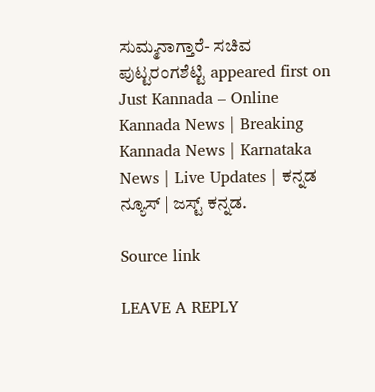ಸುಮ್ಮನಾಗ್ತಾರೆ- ಸಚಿವ ಪುಟ್ಟರಂಗಶೆಟ್ಟಿ appeared first on Just Kannada – Online Kannada News | Breaking Kannada News | Karnataka News | Live Updates | ಕನ್ನಡ ನ್ಯೂಸ್ | ಜಸ್ಟ್ ಕನ್ನಡ.

Source link

LEAVE A REPLY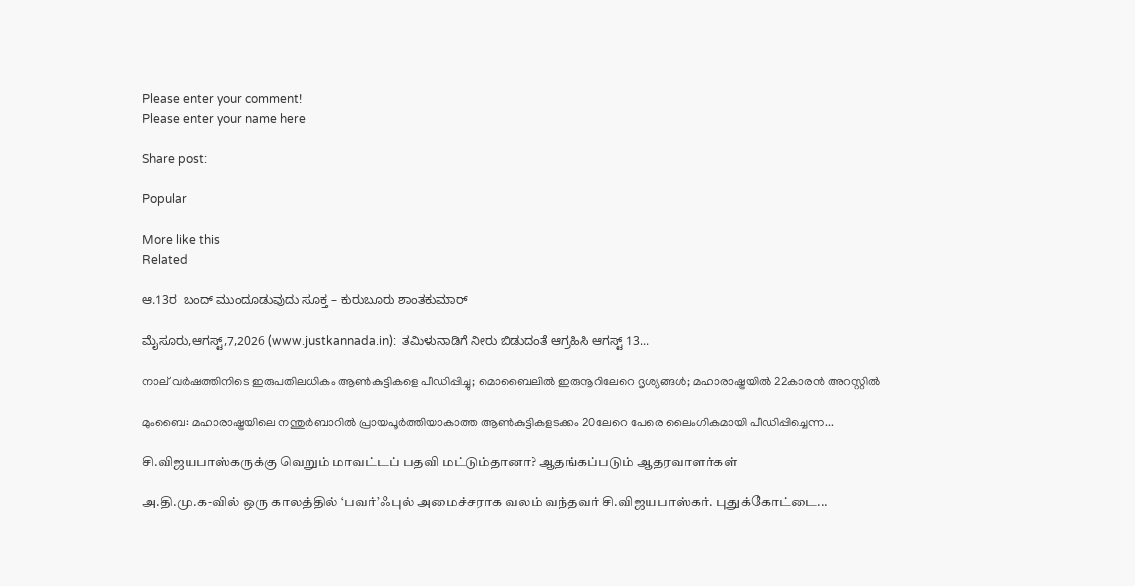Please enter your comment!
Please enter your name here

Share post:

Popular

More like this
Related

ಆ.13ರ  ಬಂದ್ ಮುಂದೂಡುವುದು ಸೂಕ್ತ – ಕುರುಬೂರು ಶಾಂತಕುಮಾರ್

ಮೈಸೂರು,ಆಗಸ್ಟ್,7,2026 (www.justkannada.in):  ತಮಿಳುನಾಡಿಗೆ ನೀರು ಬಿಡುದಂತೆ ಆಗ್ರಹಿಸಿ ಆಗಸ್ಟ್ 13...

നാല് വര്‍ഷത്തിനിടെ ഇരുപതിലധികം ആണ്‍കുട്ടികളെ പീഡിപ്പിച്ചു; മൊബൈലില്‍ ഇരുനൂറിലേറെ ദൃശ്യങ്ങള്‍; മഹാരാഷ്ട്രയില്‍ 22കാരന്‍ അറസ്റ്റില്‍

മുംബൈ: മഹാരാഷ്ട്രയിലെ നന്തുര്‍ബാറില്‍ പ്രായപൂര്‍ത്തിയാകാത്ത ആണ്‍കുട്ടികളടക്കം 20ലേറെ പേരെ ലൈംഗികമായി പീഡിപ്പിച്ചെന്ന...

சி.விஜயபாஸ்கருக்கு வெறும் மாவட்டப் பதவி மட்டும்தானா? ஆதங்கப்படும் ஆதரவாளர்கள்

அ.தி.மு.க-வில் ஒரு காலத்தில் ‘பவர்’ஃபுல் அமைச்சராக வலம் வந்தவர் சி.விஜயபாஸ்கர். புதுக்கோட்டை...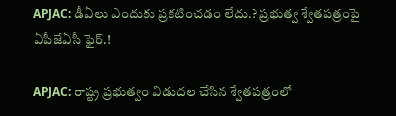APJAC: డీఏలు ఎందుకు ప్రకటించడం లేదు.? ప్రభుత్వ శ్వేతపత్రంపై ఏపీజేఏసీ ఫైర్.!

APJAC: రాష్ట్ర ప్రభుత్వం విడుదల చేసిన శ్వేతపత్రంలో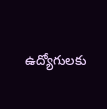ఉద్యోగులకు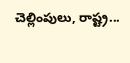చెల్లింపులు, రాష్ట్ర...